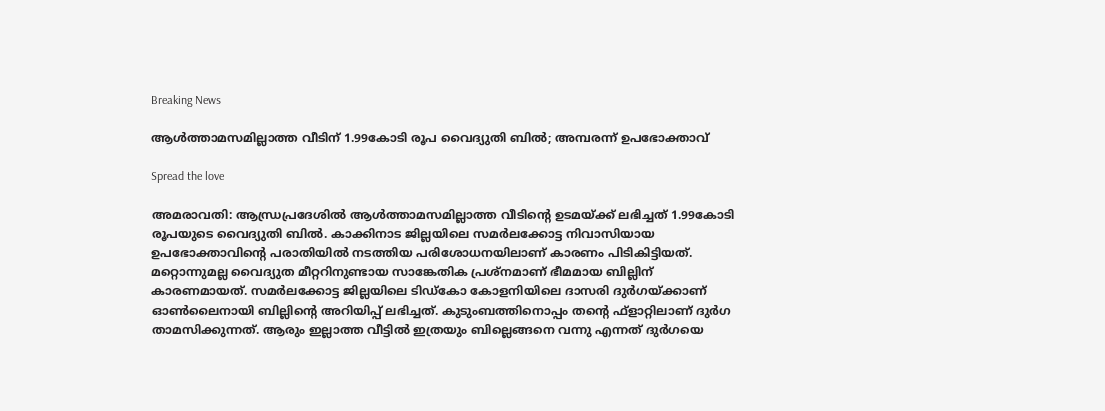Breaking News

ആൾത്താമസമില്ലാത്ത വീടിന് 1.99കോടി രൂപ വൈദ്യുതി ബിൽ; അമ്പരന്ന് ഉപഭോക്താവ്

Spread the love

അമരാവതി: ആന്ധ്രപ്രദേശിൽ ആൾത്താമസമില്ലാത്ത വീടിന്‍റെ ഉടമയ്ക്ക് ലഭിച്ചത് 1.99കോടി രൂപയുടെ വൈദ്യുതി ബിൽ. കാക്കിനാട ജില്ലയിലെ സമർലക്കോട്ട നിവാസിയായ ഉപഭോക്താവിന്റെ പരാതിയിൽ നടത്തിയ പരിശോധനയിലാണ് കാരണം പിടികിട്ടിയത്. മറ്റൊന്നുമല്ല വൈദ്യുത മീറ്ററിനുണ്ടായ സാങ്കേതിക പ്രശ്‌നമാണ് ഭീമമായ ബില്ലിന് കാരണമായത്. സമർലക്കോട്ട ജില്ലയിലെ ടിഡ്‌കോ കോളനിയിലെ ദാസരി ദുർഗയ്ക്കാണ് ഓൺലൈനായി ബില്ലിന്റെ അറിയിപ്പ് ലഭിച്ചത്. കുടുംബത്തിനൊപ്പം തന്‍റെ ഫ്ളാറ്റിലാണ് ദുർഗ താമസിക്കുന്നത്. ആരും ഇല്ലാത്ത വീട്ടിൽ ഇത്രയും ബില്ലെങ്ങനെ വന്നു എന്നത് ദുർഗയെ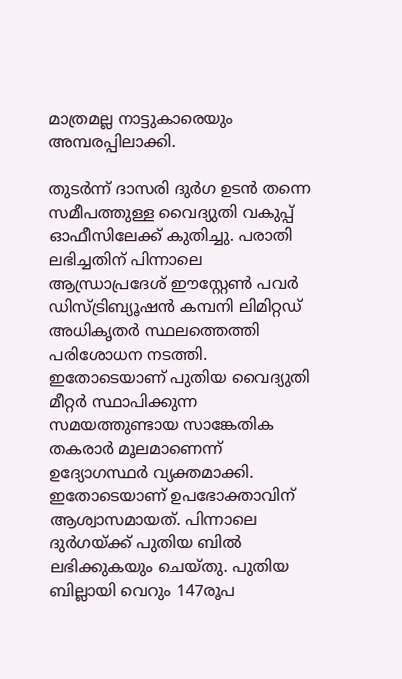മാത്രമല്ല നാട്ടുകാരെയും അമ്പരപ്പിലാക്കി.

തുടർന്ന് ദാസരി ദുർഗ ഉടൻ തന്നെ സമീപത്തുള്ള വൈദ്യുതി വകുപ്പ് ഓഫീസിലേക്ക് കുതിച്ചു. പരാതി ലഭിച്ചതിന് പിന്നാലെ ആന്ധ്രാപ്രദേശ് ഈസ്റ്റേൺ പവർ ഡിസ്ട്രിബ്യൂഷൻ കമ്പനി ലിമിറ്റഡ് അധികൃതർ സ്ഥലത്തെത്തി പരിശോധന നടത്തി. ഇതോടെയാണ് പുതിയ വൈദ്യുതി മീറ്റർ സ്ഥാപിക്കുന്ന സമയത്തുണ്ടായ സാങ്കേതിക തകരാർ മൂലമാണെന്ന് ഉദ്യോഗസ്ഥർ വ്യക്തമാക്കി. ഇതോടെയാണ് ഉപഭോക്താവിന് ആശ്വാസമായത്. പിന്നാലെ ദുർഗയ്ക്ക് പുതിയ ബിൽ ലഭിക്കുകയും ചെയ്തു. പുതിയ ബില്ലായി വെറും 147രൂപ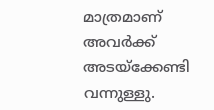മാത്രമാണ് അവർക്ക് അടയ്‌ക്കേണ്ടി വന്നുള്ളു.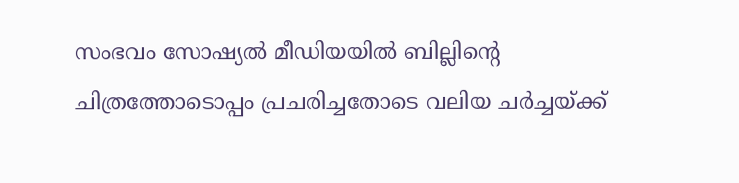സംഭവം സോഷ്യൽ മീഡിയയിൽ ബില്ലിന്റെ ചിത്രത്തോടൊപ്പം പ്രചരിച്ചതോടെ വലിയ ചർച്ചയ്ക്ക്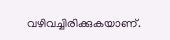വഴിവച്ചിരിക്കുകയാണ്.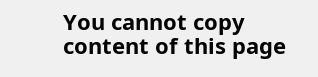You cannot copy content of this page